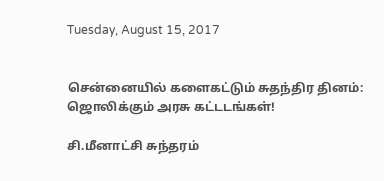Tuesday, August 15, 2017


சென்னையில் களைகட்டும் சுதந்திர தினம்: ஜொலிக்கும் அரசு கட்டடங்கள்!

சி.மீனாட்சி சுந்தரம்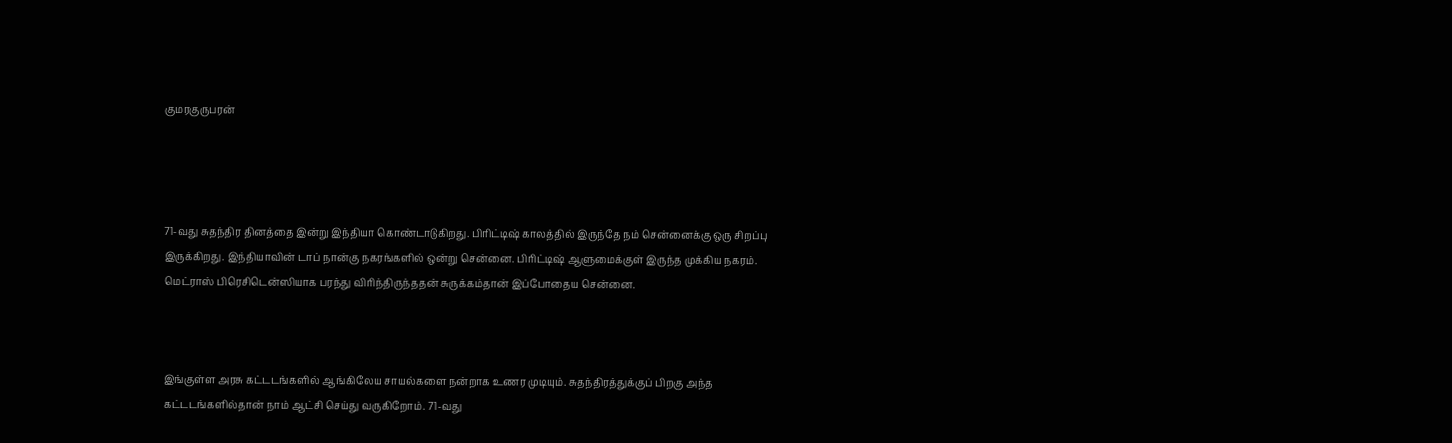குமரகுருபரன்




71-வது சுதந்திர தினத்தை இன்று இந்தியா கொண்டாடுகிறது. பிரிட்டிஷ் காலத்தில் இருந்தே நம் சென்னைக்கு ஒரு சிறப்பு இருக்கிறது. இந்தியாவின் டாப் நான்கு நகரங்களில் ஒன்று சென்னை. பிரிட்டிஷ் ஆளுமைக்குள் இருந்த முக்கிய நகரம். மெட்ராஸ் பிரெசிடென்ஸியாக பரந்து விரிந்திருந்ததன் சுருக்கம்தான் இப்போதைய சென்னை.



இங்குள்ள அரசு கட்டடங்களில் ஆங்கிலேய சாயல்களை நன்றாக உணர முடியும். சுதந்திரத்துக்குப் பிறகு அந்த கட்டடங்களில்தான் நாம் ஆட்சி செய்து வருகிறோம். 71-வது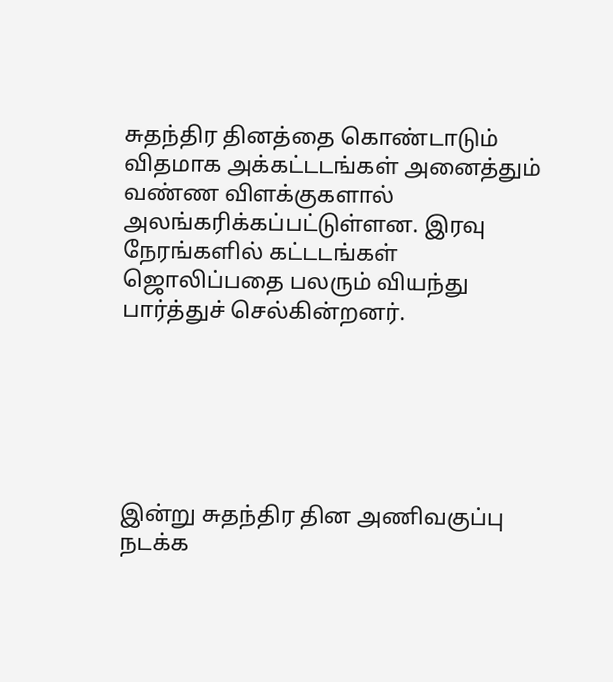சுதந்திர தினத்தை கொண்டாடும் விதமாக அக்கட்டடங்கள் அனைத்தும் வண்ண விளக்குகளால் அலங்கரிக்கப்பட்டுள்ளன. இரவு நேரங்களில் கட்டடங்கள் ஜொலிப்பதை பலரும் வியந்து பார்த்துச் செல்கின்றனர்.






இன்று சுதந்திர தின அணிவகுப்பு நடக்க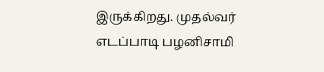இருக்கிறது. முதல்வர் எடப்பாடி பழனிசாமி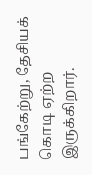பங்கேற்று, தேசியக் கொடி ஏற்ற இருக்கிறார்.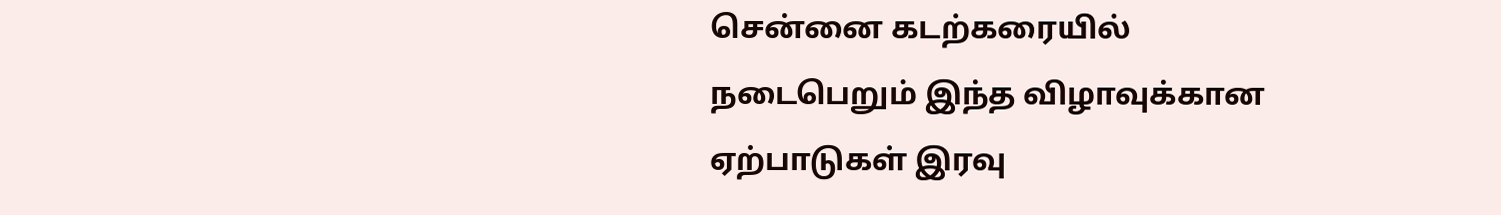சென்னை கடற்கரையில் நடைபெறும் இந்த விழாவுக்கான ஏற்பாடுகள் இரவு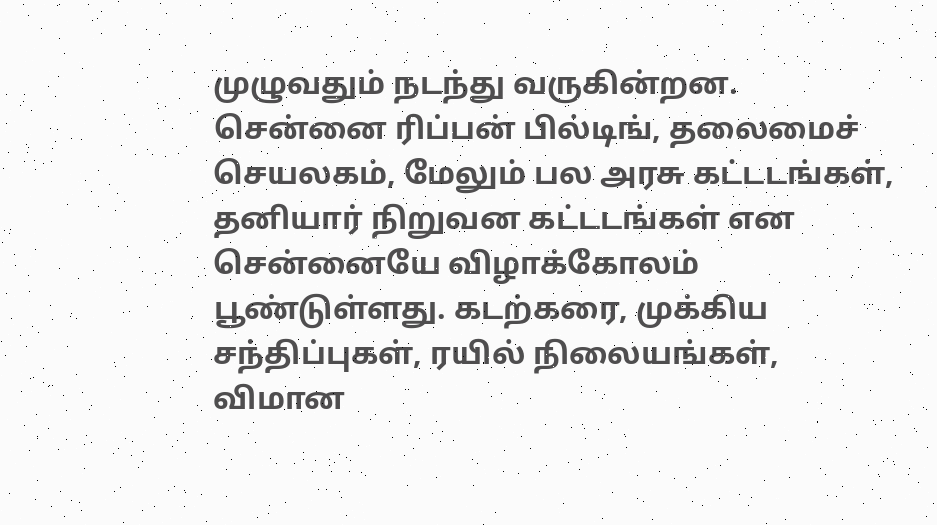முழுவதும் நடந்து வருகின்றன. சென்னை ரிப்பன் பில்டிங், தலைமைச் செயலகம், மேலும் பல அரசு கட்டடங்கள், தனியார் நிறுவன கட்டடங்கள் என சென்னையே விழாக்கோலம் பூண்டுள்ளது. கடற்கரை, முக்கிய சந்திப்புகள், ரயில் நிலையங்கள், விமான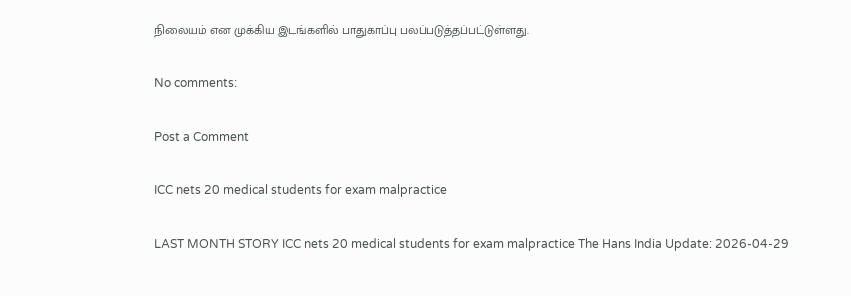நிலையம் என முக்கிய இடங்களில் பாதுகாப்பு பலப்படுத்தப்பட்டுள்ளது.

No comments:

Post a Comment

ICC nets 20 medical students for exam malpractice

LAST MONTH STORY ICC nets 20 medical students for exam malpractice The Hans India Update: 2026-04-29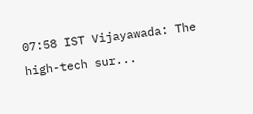07:58 IST Vijayawada: The high-tech sur...